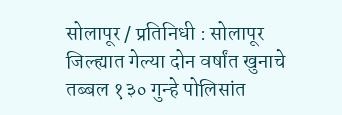सोलापूर / प्रतिनिधी : सोलापूर जिल्ह्यात गेल्या दोन वर्षांत खुनाचे तब्बल १३० गुन्हे पोलिसांत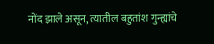नोंद झाले असून, त्यातील बहुतांश गुन्ह्यांचे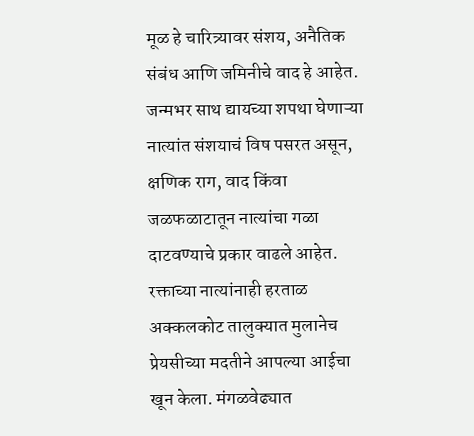मूळ हे चारित्र्यावर संशय, अनैतिक संबंध आणि जमिनीचे वाद हे आहेत. जन्मभर साथ द्यायच्या शपथा घेणाऱ्या नात्यांत संशयाचं विष पसरत असून, क्षणिक राग, वाद किंवा जळफळाटातून नात्यांचा गळा दाटवण्याचे प्रकार वाढले आहेत.
रक्ताच्या नात्यांनाही हरताळ
अक्कलकोट तालुक्यात मुलानेच प्रेयसीच्या मदतीने आपल्या आईचा खून केला. मंगळवेढ्यात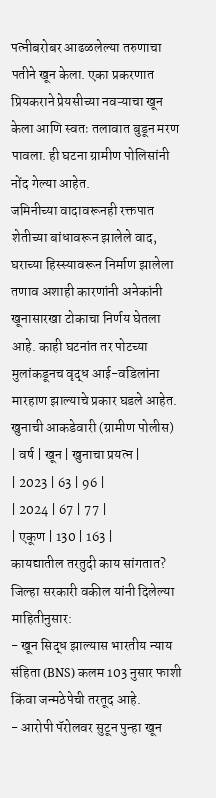पत्नीबरोबर आढळलेल्या तरुणाचा पतीने खून केला. एका प्रकरणात प्रियकराने प्रेयसीच्या नवऱ्याचा खून केला आणि स्वतः तलावात बुडून मरण पावला. ही घटना ग्रामीण पोलिसांनी नोंद गेल्या आहेत.
जमिनीच्या वादावरूनही रक्तपात
शेतीच्या बांधावरून झालेले वाद, घराच्या हिस्स्यावरून निर्माण झालेला तणाव अशाही कारणांनी अनेकांनी खूनासारखा टोकाचा निर्णय घेतला आहे. काही घटनांत तर पोटच्या मुलांकडूनच वृद्ध आई-वडिलांना मारहाण झाल्याचे प्रकार घडले आहेत.
खुनाची आकडेवारी (ग्रामीण पोलीस)
| वर्ष | खून | खुनाचा प्रयत्न |
| 2023 | 63 | 96 |
| 2024 | 67 | 77 |
| एकूण | 130 | 163 |
कायद्यातील तरतुदी काय सांगतात?
जिल्हा सरकारी वकील यांनी दिलेल्या माहितीनुसार:
- खून सिद्ध झाल्यास भारतीय न्याय संहिता (BNS) कलम 103 नुसार फाशी किंवा जन्मठेपेची तरतूद आहे.
- आरोपी पॅरोलवर सुटून पुन्हा खून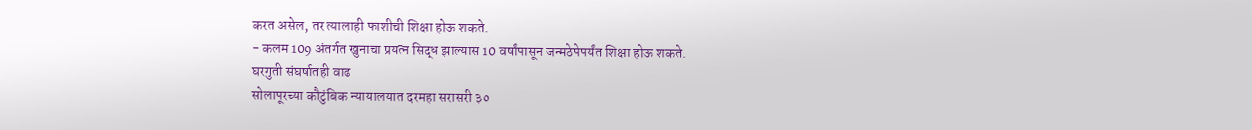करत असेल, तर त्यालाही फाशीची शिक्षा होऊ शकते.
- कलम 109 अंतर्गत खुनाचा प्रयत्न सिद्ध झाल्यास 10 वर्षांपासून जन्मठेपेपर्यंत शिक्षा होऊ शकते.
घरगुती संघर्षातही वाढ
सोलापूरच्या कौटुंबिक न्यायालयात दरमहा सरासरी ३०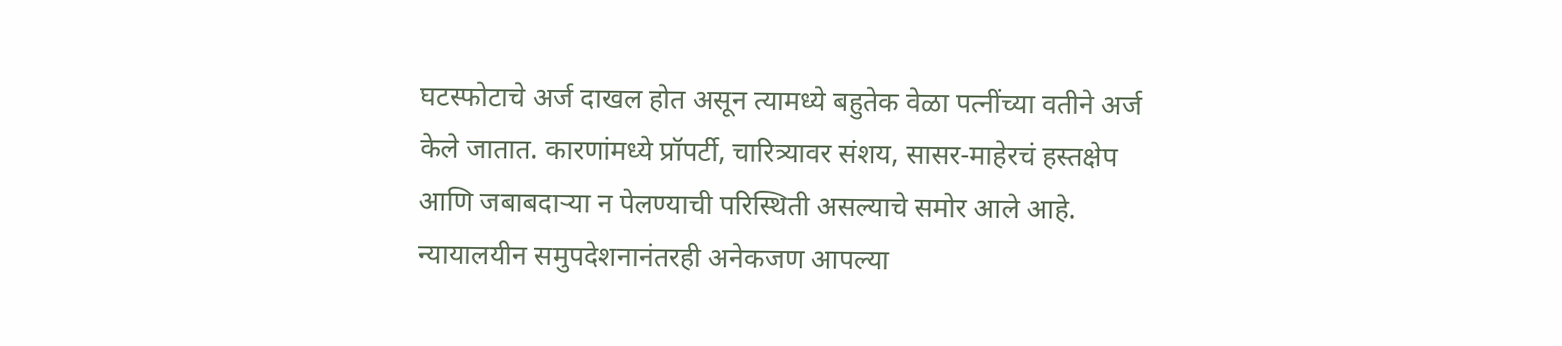घटस्फोटाचे अर्ज दाखल होत असून त्यामध्ये बहुतेक वेळा पत्नींच्या वतीने अर्ज केले जातात. कारणांमध्ये प्रॉपर्टी, चारित्र्यावर संशय, सासर-माहेरचं हस्तक्षेप आणि जबाबदाऱ्या न पेलण्याची परिस्थिती असल्याचे समोर आले आहे. न्यायालयीन समुपदेशनानंतरही अनेकजण आपल्या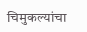चिमुकल्यांचा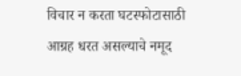विचार न करता घटस्फोटासाठी आग्रह धरत असल्याचे नमूद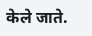केले जाते.